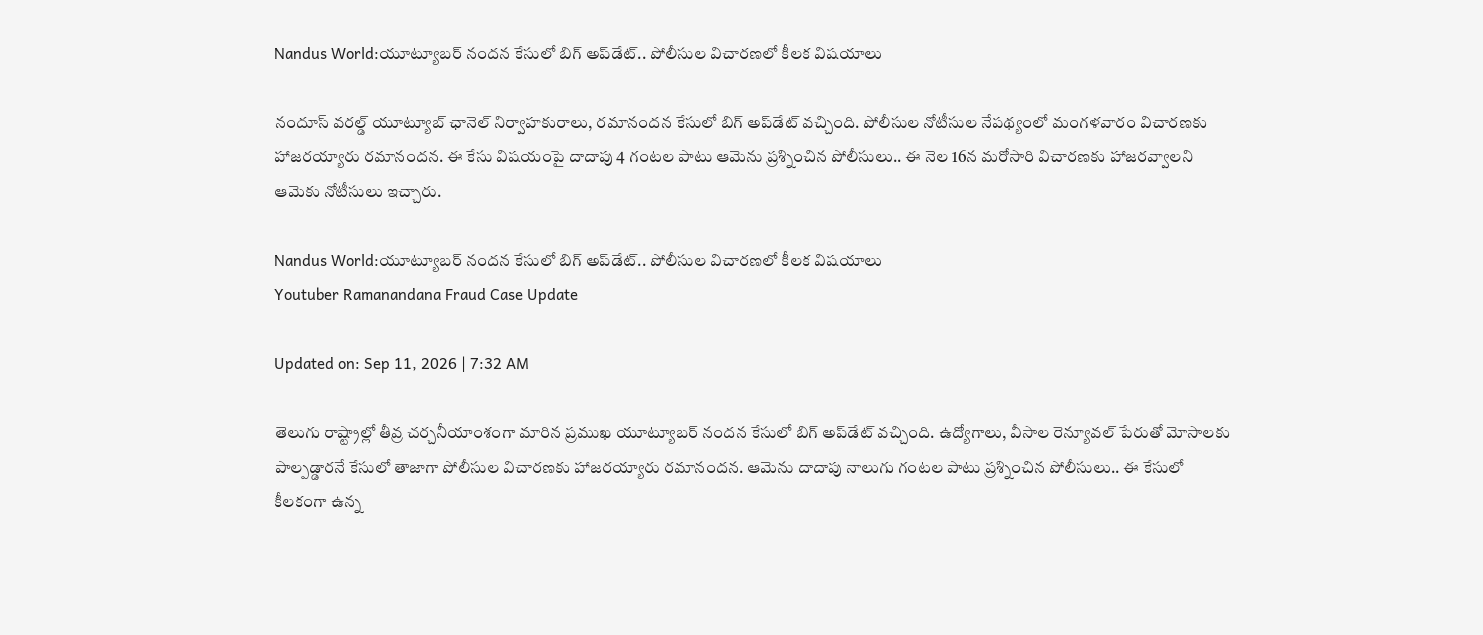Nandus World:యూట్యూబర్ నందన కేసులో బిగ్‌ అప్‌డేట్.. పోలీసుల విచారణలో కీలక విషయాలు

నందూస్ వరల్డ్ యూట్యూబ్ ఛానెల్ నిర్వాహకురాలు, రమానందన కేసులో బిగ్‌ అప్‌డేట్ వచ్చింది. పోలీసుల నోటీసుల నేపథ్యంలో మంగళవారం విచారణకు హాజరయ్యారు రమానందన. ఈ కేసు విషయంపై దాదాపు 4 గంటల పాటు ఆమెను ప్రశ్నించిన పోలీసులు.. ఈ నెల 16న మరోసారి విచారణకు హాజరవ్వాలని ఆమెకు నోటీసులు ఇచ్చారు.

Nandus World:యూట్యూబర్ నందన కేసులో బిగ్‌ అప్‌డేట్.. పోలీసుల విచారణలో కీలక విషయాలు
Youtuber Ramanandana Fraud Case Update

Updated on: Sep 11, 2026 | 7:32 AM

తెలుగు రాష్ట్రాల్లో తీవ్ర చర్చనీయాంశంగా మారిన ప్రముఖ యూట్యూబర్ నందన కేసులో బిగ్‌ అప్‌డేట్ వచ్చింది. ఉద్యోగాలు, వీసాల రెన్యూవల్ పేరుతో మోసాలకు పాల్పడ్డారనే కేసులో తాజాగా పోలీసుల విచారణకు హాజరయ్యారు రమానందన. ఆమెను దాదాపు నాలుగు గంటల పాటు ప్రశ్నించిన పోలీసులు.. ఈ కేసులో కీలకంగా ఉన్న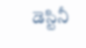డెస్టినీ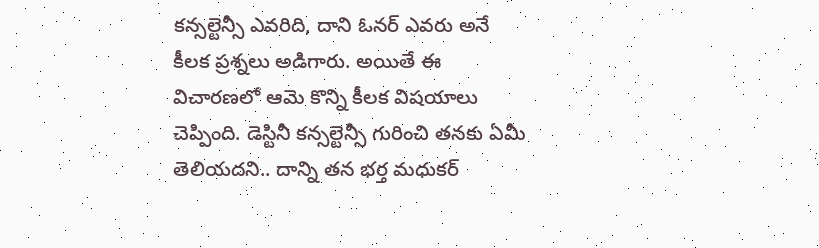కన్సల్టెన్సీ ఎవరిది, దాని ఓనర్ ఎవరు అనే కీలక ప్రశ్నలు అడిగారు. అయితే ఈ విచారణలో ఆమె కొన్ని కీలక విషయాలు చెప్పింది. డెస్టినీ కన్సల్టెన్సీ గురించి తనకు ఏమీ తెలియదని.. దాన్ని తన భర్త మధుకర్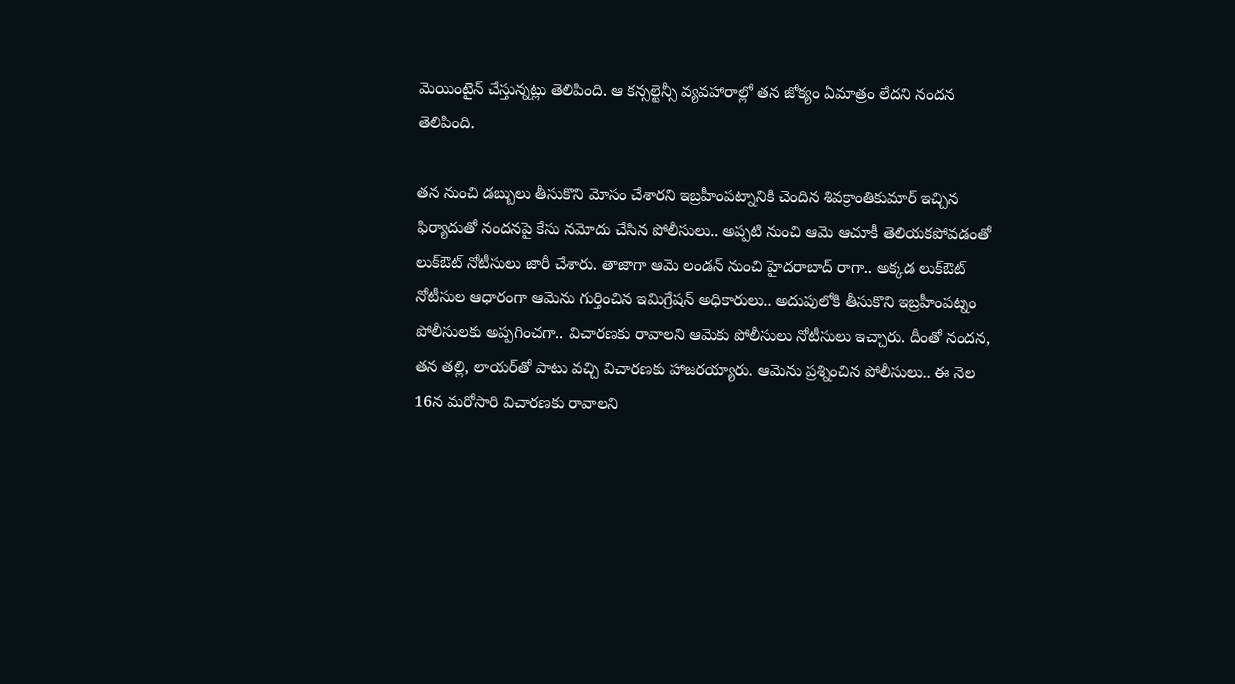మెయింటైన్ చేస్తున్నట్లు తెలిపింది. ఆ కన్సల్టెన్సీ వ్యవహారాల్లో తన జోక్యం ఏమాత్రం లేదని నందన తెలిపింది.

తన నుంచి డబ్బులు తీసుకొని మోసం చేశారని ఇబ్రహీంపట్నానికి చెందిన శివక్రాంతికుమార్ ఇచ్చిన ఫిర్యాదుతో నందనపై కేసు నమోదు చేసిన పోలీసులు.. అప్పటి నుంచి ఆమె ఆచూకీ తెలియకపోవడంతో లుక్‌ఔట్ నోటీసులు జారీ చేశారు. తాజాగా ఆమె లండన్ నుంచి హైదరాబాద్ రాగా.. అక్కడ లుక్‌ఔట్ నోటీసుల ఆధారంగా ఆమెను గుర్తించిన ఇమిగ్రేషన్ అధికారులు.. అదుపులోకి తీసుకొని ఇబ్రహీంపట్నం పోలీసులకు అప్పగించగా.. విచారణకు రావాలని ఆమెకు పోలీసులు నోటీసులు ఇచ్చారు. దీంతో నందన, తన తల్లి, లాయర్‌తో పాటు వచ్చి విచారణకు హాజరయ్యారు. ఆమెను ప్రశ్నించిన పోలీసులు.. ఈ నెల 16న మరోసారి విచారణకు రావాలని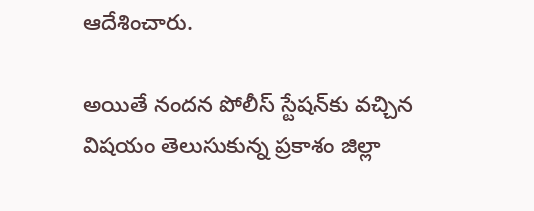ఆదేశించారు.

అయితే నందన పోలీస్ స్టేషన్‌కు వచ్చిన విషయం తెలుసుకున్న ప్రకాశం జిల్లా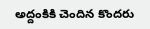అద్దంకికి చెందిన కొందరు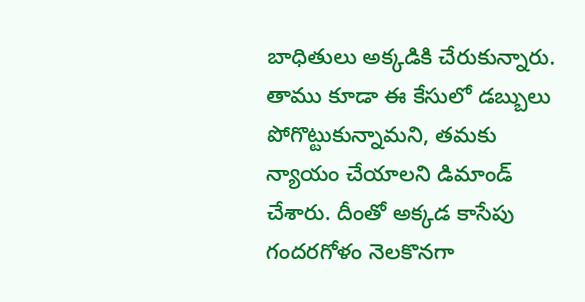బాధితులు అక్కడికి చేరుకున్నారు. తాము కూడా ఈ కేసులో డబ్బులు పోగొట్టుకున్నామని, తమకు న్యాయం చేయాలని డిమాండ్ చేశారు. దీంతో అక్కడ కాసేపు గందరగోళం నెలకొనగా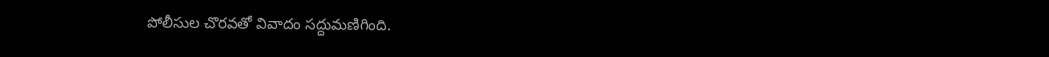పోలీసుల చొరవతో వివాదం సద్దుమణిగింది.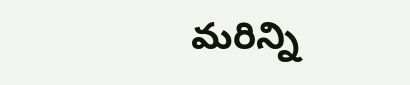మరిన్ని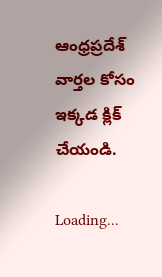ఆంధ్రప్రదేశ్ వార్తల కోసం ఇక్కడ క్లిక్ చేయండి.

Loading...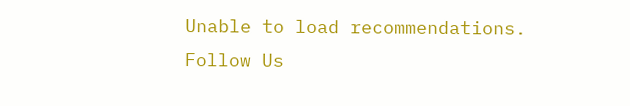Unable to load recommendations.
Follow Us